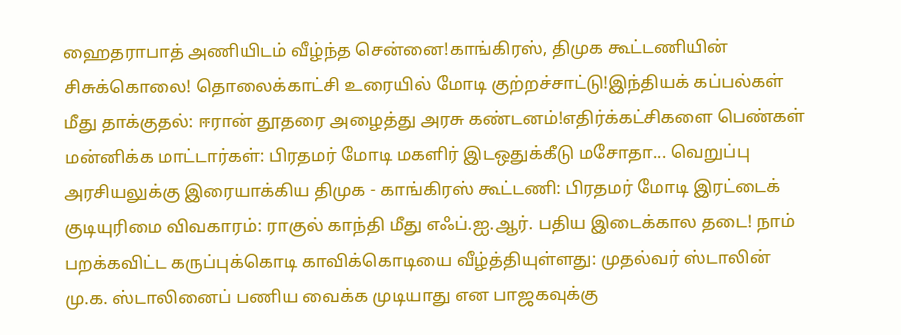ஹைதராபாத் அணியிடம் வீழ்ந்த சென்னை!காங்கிரஸ், திமுக கூட்டணியின் சிசுக்கொலை! தொலைக்காட்சி உரையில் மோடி குற்றச்சாட்டு!இந்தியக் கப்பல்கள் மீது தாக்குதல்: ஈரான் தூதரை அழைத்து அரசு கண்டனம்!எதிர்க்கட்சிகளை பெண்கள் மன்னிக்க மாட்டார்கள்: பிரதமர் மோடி மகளிர் இடஒதுக்கீடு மசோதா... வெறுப்பு அரசியலுக்கு இரையாக்கிய திமுக - காங்கிரஸ் கூட்டணி: பிரதமர் மோடி இரட்டைக் குடியுரிமை விவகாரம்: ராகுல் காந்தி மீது எஃப்.ஐ.ஆர். பதிய இடைக்கால தடை! நாம் பறக்கவிட்ட கருப்புக்கொடி காவிக்கொடியை வீழ்த்தியுள்ளது: முதல்வர் ஸ்டாலின் மு.க. ஸ்டாலினைப் பணிய வைக்க முடியாது என பாஜகவுக்கு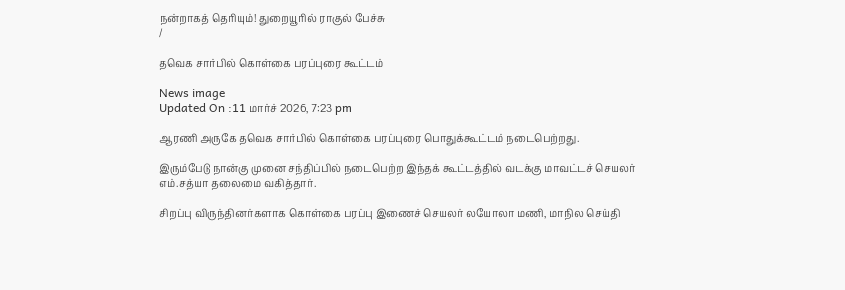நன்றாகத் தெரியும்! துறையூரில் ராகுல் பேச்சு
/

தவெக சார்பில் கொள்கை பரப்புரை கூட்டம்

News image
Updated On :11 மார்ச் 2026, 7:23 pm

ஆரணி அருகே தவெக சார்பில் கொள்கை பரப்புரை பொதுக்கூட்டம் நடைபெற்றது.

இரும்பேடு நான்கு முனை சந்திப்பில் நடைபெற்ற இந்தக் கூட்டத்தில் வடக்கு மாவட்டச் செயலர் எம்.சத்யா தலைமை வகித்தார்.

சிறப்பு விருந்தினர்களாக கொள்கை பரப்பு இணைச் செயலர் லயோலா மணி, மாநில செய்தி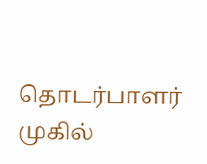தொடர்பாளர் முகில்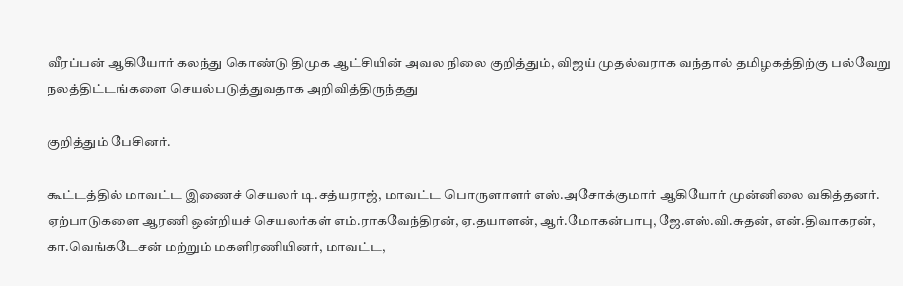வீரப்பன் ஆகியோர் கலந்து கொண்டு திமுக ஆட்சியின் அவல நிலை குறித்தும், விஜய் முதல்வராக வந்தால் தமிழகத்திற்கு பல்வேறு நலத்திட்டங்களை செயல்படுத்துவதாக அறிவித்திருந்தது

குறித்தும் பேசினர்.

கூட்டத்தில் மாவட்ட இணைச் செயலர் டி.சத்யராஜ், மாவட்ட பொருளாளர் எஸ்.அசோக்குமார் ஆகியோர் முன்னிலை வகித்தனர். ஏற்பாடுகளை ஆரணி ஒன்றியச் செயலர்கள் எம்.ராகவேந்திரன், ஏ.தயாளன், ஆர்.மோகன்பாபு, ஜே.எஸ்.வி.சுதன், என்.திவாகரன், கா.வெங்கடேசன் மற்றும் மகளிரணியினர், மாவட்ட,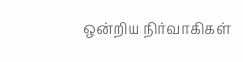ஒன்றிய நிர்வாகிகள்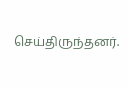செய்திருந்தனர்.